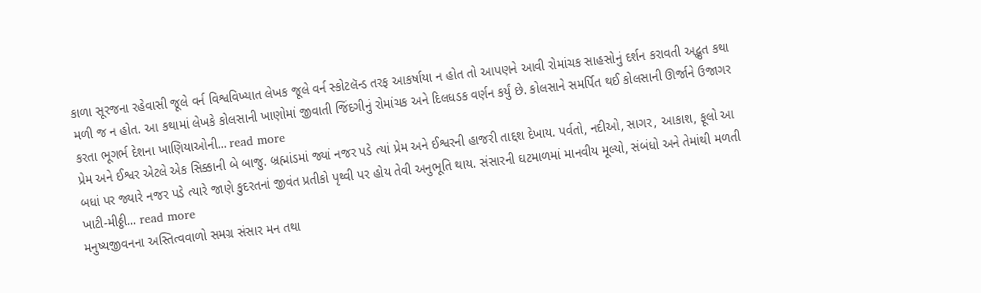કાળા સૂરજના રહેવાસી જૂલે વર્ન વિશ્વવિખ્યાત લેખક જૂલે વર્ન સ્કોટલૅન્ડ તરફ આકર્ષાયા ન હોત તો આપણને આવી રોમાંચક સાહસોનું દર્શન કરાવતી અદ્ભુત કથા મળી જ ન હોત. આ કથામાં લેખકે કોલસાની ખાણોમાં જીવાતી જિંદગીનું રોમાંચક અને દિલધડક વર્ણન કર્યું છે. કોલસાને સમર્પિત થઈ કોલસાની ઊર્જાને ઉજાગર કરતા ભૂગર્ભ દેશના ખાણિયાઓની... read more
પ્રેમ અને ઈશ્વર એટલે એક સિક્કાની બે બાજુ. બ્રહ્માંડમાં જ્યાં નજર પડે ત્યાં પ્રેમ અને ઈશ્વરની હાજરી તાદ્દશ દેખાય. પર્વતો, નદીઓ, સાગર, આકાશ, ફૂલો આ બધાં પર જ્યારે નજર પડે ત્યારે જાણે કુદરતનાં જીવંત પ્રતીકો પૃથ્વી પર હોય તેવી અનુભૂતિ થાય. સંસારની ઘટમાળમાં માનવીય મૂલ્યો, સંબંધો અને તેમાંથી મળતી ખાટી-મીઠ્ઠી... read more
મનુષ્યજીવનના અસ્તિત્વવાળો સમગ્ર સંસાર મન તથા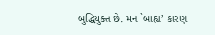બુદ્ધિયુક્ત છે. મન `બાહ્ય’ કારણ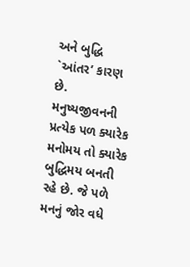અને બુદ્ધિ `આંતર’ કારણ છે. મનુષ્યજીવનની પ્રત્યેક પળ ક્યારેક મનોમય તો ક્યારેક બુદ્ધિમય બનતી રહે છે. જે પળે મનનું જોર વધે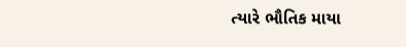ત્યારે ભૌતિક માયા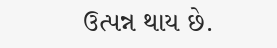ઉત્પન્ન થાય છે.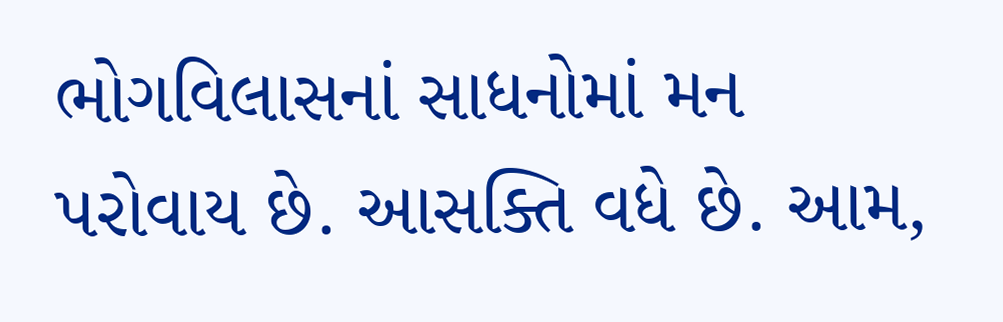ભોગવિલાસનાં સાધનોમાં મન પરોવાય છે. આસક્તિ વધે છે. આમ,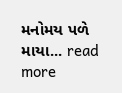મનોમય પળે માયા... read more